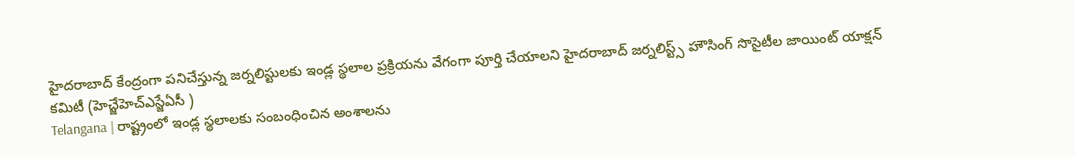హైదరాబాద్ కేంద్రంగా పనిచేస్తున్న జర్నలిస్టులకు ఇండ్ల స్థలాల ప్రక్రియను వేగంగా పూర్తి చేయాలని హైదరాబాద్ జర్నలిస్ట్స్ హౌసింగ్ సొసైటీల జాయింట్ యాక్షన్ కమిటీ (హెచ్జేహెచ్ఎస్జేఏసీ )
Telangana | రాష్ట్రంలో ఇండ్ల స్థలాలకు సంబంధించిన అంశాలను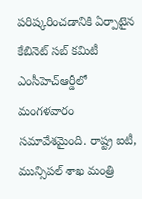పరిష్కరించడానికి ఏర్పాటైన కేబినెట్ సబ్ కమిటీ ఎంసీహెచ్ఆర్డీలో మంగళవారం సమావేశమైంది. రాష్ట్ర ఐటీ, మున్సిపల్ శాఖ మంత్రి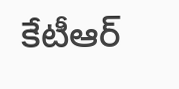కేటీఆర్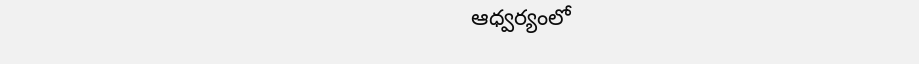ఆధ్వర్యంలో